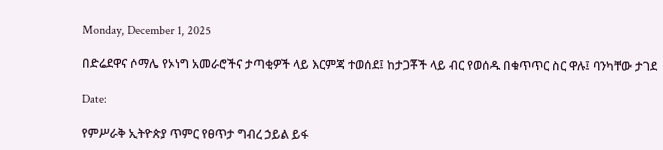Monday, December 1, 2025

በድሬደዋና ሶማሌ የኦነግ አመራሮችና ታጣቂዎች ላይ እርምጃ ተወሰደ፤ ከታጋቾች ላይ ብር የወሰዱ በቁጥጥር ስር ዋሉ፤ ባንካቸው ታገደ

Date:

የምሥራቅ ኢትዮጵያ ጥምር የፀጥታ ግብረ ኃይል ይፋ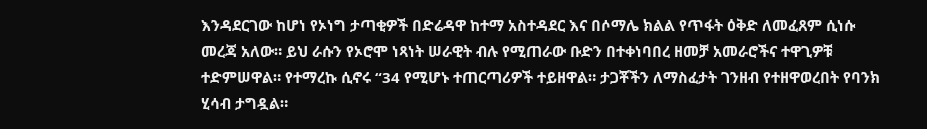እንዳደርገው ከሆነ የኦነግ ታጣቂዎች በድሬዳዋ ከተማ አስተዳደር እና በሶማሌ ክልል የጥፋት ዕቅድ ለመፈጸም ሲነሱ መረጃ አለው። ይህ ራሱን የኦሮሞ ነጻነት ሠራዊት ብሉ የሚጠራው ቡድን በተቀነባበረ ዘመቻ አመራሮችና ተዋጊዎቹ ተድምሠዋል። የተማረኩ ሲኖሩ “34 የሚሆኑ ተጠርጣሪዎች ተይዘዋል። ታጋቾችን ለማስፈታት ገንዘብ የተዘዋወረበት የባንክ ሂሳብ ታግዷል።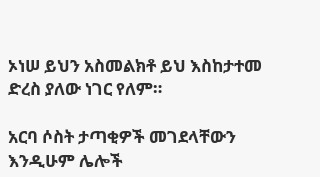ኦነሠ ይህን አስመልክቶ ይህ እስከታተመ ድረስ ያለው ነገር የለም።

አርባ ሶስት ታጣቂዎች መገደላቸውን እንዲሁም ሌሎች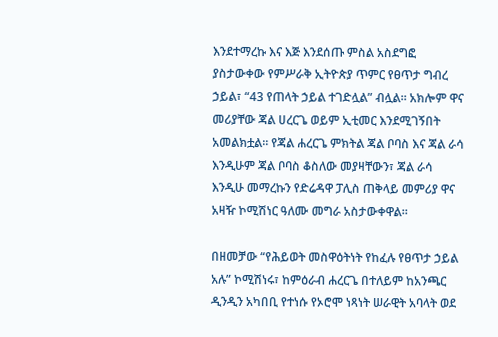እንደተማረኩ እና እጅ እንደሰጡ ምስል አስደግፎ ያስታውቀው የምሥራቅ ኢትዮጵያ ጥምር የፀጥታ ግብረ ኃይል፣ “43 የጠላት ኃይል ተገድሏል” ብሏል። አክሎም ዋና መሪያቸው ጃል ሀረርጌ ወይም ኢቲመር እንደሚገኝበት አመልክቷል። የጃል ሐረርጌ ምክትል ጃል ቦባስ እና ጃል ራሳ እንዲሁም ጃል ቦባስ ቆስለው መያዛቸውን፣ ጃል ራሳ እንዲሁ መማረኩን የድሬዳዋ ፓሊስ ጠቅላይ መምሪያ ዋና አዛዥ ኮሚሽነር ዓለሙ መግራ አስታውቀዋል።

በዘመቻው “የሕይወት መስዋዕትነት የከፈሉ የፀጥታ ኃይል አሉ” ኮሚሽነሩ፣ ከምዕራብ ሐረርጌ በተለይም ከአንጫር ዲንዲን አካበቢ የተነሱ የኦሮሞ ነጻነት ሠራዊት አባላት ወደ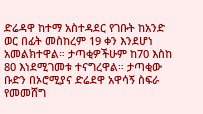ድሬዳዋ ከተማ አስተዳደር የገቡት ከአንድ ወር በፊት መስከረም 19 ቀን እንደሆነ አመልክተዋል። ታጣቂዎችሁም ከ70 እስከ 80 እነደሚገመቱ ተናግረዋል። ታጣቂው ቡድን በኦሮሚያና ድሬደዋ አዋሳኝ ስፍራ የመመሸግ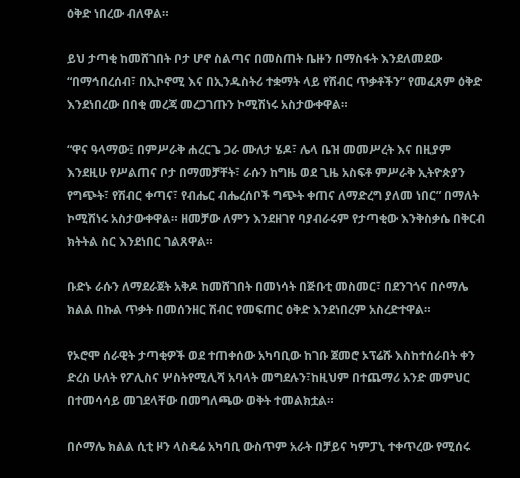ዕቅድ ነበረው ብለዋል።

ይህ ታጣቂ ከመሸገበት ቦታ ሆኖ ስልጣና በመስጠት ቤዙን በማስፋት እንደለመደው “በማኅበረሰብ፣ በኢኮኖሚ እና በኢንዱስትሪ ተቋማት ላይ የሽብር ጥቃቶችን” የመፈጸም ዕቅድ እንደነበረው በበቂ መረጃ መረጋገጡን ኮሚሽነሩ አስታውቀዋል።

“ዋና ዓላማው፤ በምሥራቅ ሐረርጌ ጋራ ሙለታ ሄዶ፣ ሌላ ቤዝ መመሥረት እና በዚያም እንደዚሁ የሥልጠና ቦታ በማመቻቸት፣ ራሱን ከግዜ ወደ ጊዜ አስፍቶ ምሥራቅ ኢትዮጵያን የግጭት፣ የሽብር ቀጣና፣ የብሔር ብሔረሰቦች ግጭት ቀጠና ለማድረግ ያለመ ነበር” በማለት ኮሚሽነሩ አስታውቀዋል። ዘመቻው ለምን እንደዘገየ ባያብራሩም የታጣቂው እንቅስቃሴ በቅርብ ክትትል ስር እንደነበር ገልጸዋል።

ቡድኑ ራሱን ለማደራጀት አቅዶ ከመሸገበት በመነሳት በጅቡቲ መስመር፣ በደንገጎና በሶማሌ ክልል በኩል ጥቃት በመሰንዘር ሽብር የመፍጠር ዕቅድ እንደነበረም አስረድተዋል።

የኦሮሞ ሰራዊት ታጣቂዎች ወደ ተጠቀሰው አካባቢው ከገቡ ጀመሮ ኦፕሬሹ እስከተሰራበት ቀን ድረስ ሁለት የፖሊስና ሦስትየሚሊሻ አባላት መግደሉን፣ከዚህም በተጨማሪ አንድ መምህር በተመሳሳይ መገደላቸው በመግለጫው ወቅት ተመልክቷል።

በሶማሌ ክልል ሲቲ ዞን ላስዴሬ አካባቢ ውስጥም አራት በቻይና ካምፓኒ ተቀጥረው የሚሰሩ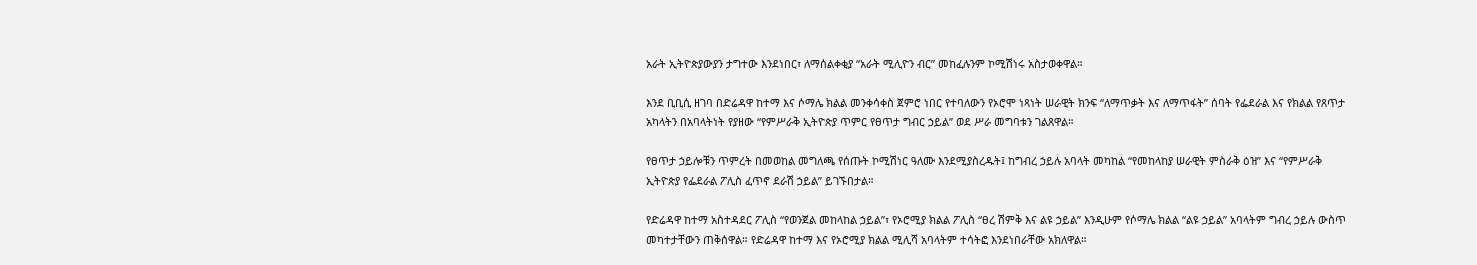አራት ኢትዮጵያውያን ታግተው እንደነበር፣ ለማሰልቀቂያ “አራት ሚሊዮን ብር” መከፈሉንም ኮሚሽነሩ አስታወቀዋል።

እንደ ቢቢሲ ዘገባ በድሬዳዋ ከተማ እና ሶማሌ ክልል መንቀሳቀስ ጀምሮ ነበር የተባለውን የኦሮሞ ነጻነት ሠራዊት ክንፍ “ለማጥቃት እና ለማጥፋት” ሰባት የፌደራል እና የክልል የጸጥታ አካላትን በአባላትነት የያዘው “የምሥራቅ ኢትዮጵያ ጥምር የፀጥታ ግብር ኃይል” ወደ ሥራ መግባቱን ገልጸዋል።

የፀጥታ ኃይሎቹን ጥምረት በመወከል መግለጫ የሰጡት ኮሚሽነር ዓለሙ እንደሚያስረዱት፤ ከግብረ ኃይሉ አባላት መካከል “የመከላከያ ሠራዊት ምስራቅ ዕዝ” እና “የምሥራቅ ኢትዮጵያ የፌደራል ፖሊስ ፈጥኖ ደራሽ ኃይል” ይገኙበታል።

የድሬዳዋ ከተማ አስተዳደር ፖሊስ “የወንጀል መከላከል ኃይል”፣ የኦሮሚያ ክልል ፖሊስ “ፀረ ሽምቅ እና ልዩ ኃይል” እንዲሁም የሶማሌ ክልል “ልዩ ኃይል” አባላትም ግብረ ኃይሉ ውስጥ መካተታቸውን ጠቅሰዋል። የድሬዳዋ ከተማ እና የኦሮሚያ ክልል ሚሊሻ አባላትም ተሳትፎ እንደነበራቸው አክለዋል።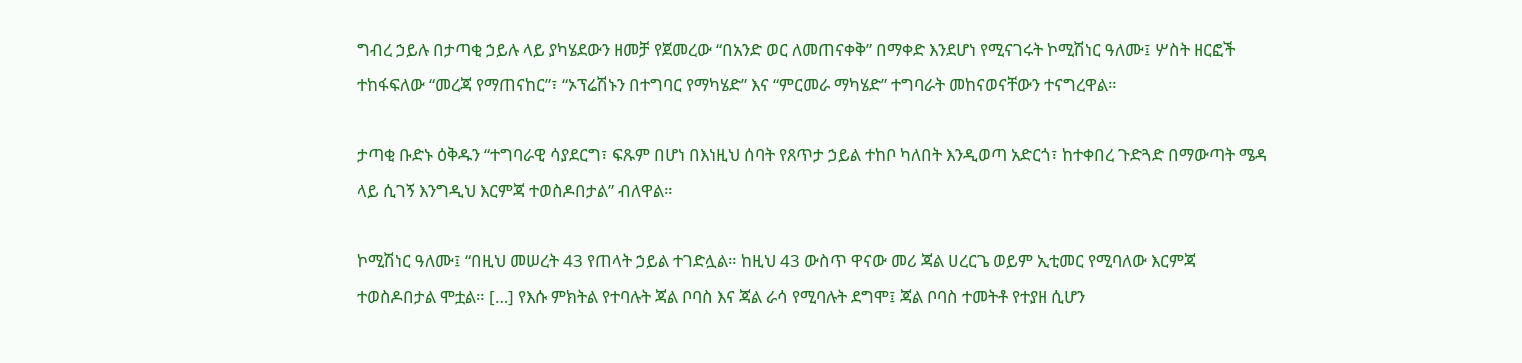ግብረ ኃይሉ በታጣቂ ኃይሉ ላይ ያካሄደውን ዘመቻ የጀመረው “በአንድ ወር ለመጠናቀቅ” በማቀድ እንደሆነ የሚናገሩት ኮሚሽነር ዓለሙ፤ ሦስት ዘርፎች ተከፋፍለው “መረጃ የማጠናከር”፣ “ኦፕሬሽኑን በተግባር የማካሄድ” እና “ምርመራ ማካሄድ” ተግባራት መከናወናቸውን ተናግረዋል።

ታጣቂ ቡድኑ ዕቅዱን “ተግባራዊ ሳያደርግ፣ ፍጹም በሆነ በእነዚህ ሰባት የጸጥታ ኃይል ተከቦ ካለበት እንዲወጣ አድርጎ፣ ከተቀበረ ጉድጓድ በማውጣት ሜዳ ላይ ሲገኝ እንግዲህ እርምጃ ተወስዶበታል” ብለዋል።

ኮሚሽነር ዓለሙ፤ “በዚህ መሠረት 43 የጠላት ኃይል ተገድሏል። ከዚህ 43 ውስጥ ዋናው መሪ ጃል ሀረርጌ ወይም ኢቲመር የሚባለው እርምጃ ተወስዶበታል ሞቷል። […] የእሱ ምክትል የተባሉት ጃል ቦባስ እና ጃል ራሳ የሚባሉት ደግሞ፤ ጃል ቦባስ ተመትቶ የተያዘ ሲሆን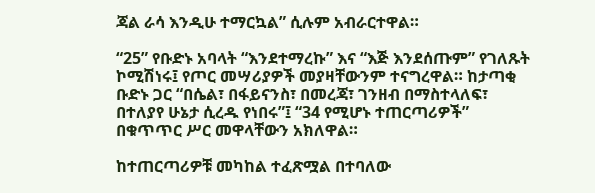ጃል ራሳ እንዲሁ ተማርኳል” ሲሉም አብራርተዋል።

“25” የቡድኑ አባላት “እንደተማረኩ” እና “እጅ እንደሰጡም” የገለጹት ኮሚሽነሩ፤ የጦር መሣሪያዎች መያዛቸውንም ተናግረዋል። ከታጣቂ ቡድኑ ጋር “በሴል፣ በፋይናንስ፣ በመረጃ፣ ገንዘብ በማስተላለፍ፣ በተለያየ ሁኔታ ሲረዱ የነበሩ”፤ “34 የሚሆኑ ተጠርጣሪዎች” በቁጥጥር ሥር መዋላቸውን አክለዋል።

ከተጠርጣሪዎቹ መካከል ተፈጽሟል በተባለው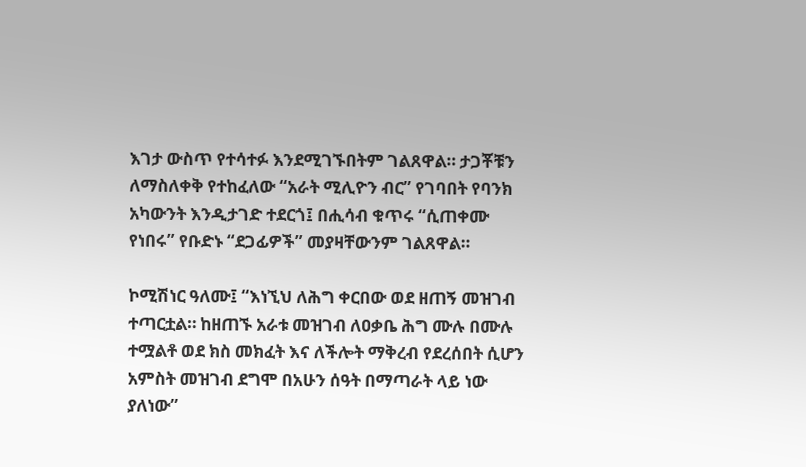እገታ ውስጥ የተሳተፉ እንደሚገኙበትም ገልጸዋል። ታጋቾቹን ለማስለቀቅ የተከፈለው “አራት ሚሊዮን ብር” የገባበት የባንክ አካውንት እንዲታገድ ተደርጎ፤ በሒሳብ ቁጥሩ “ሲጠቀሙ የነበሩ” የቡድኑ “ደጋፊዎች” መያዛቸውንም ገልጸዋል።

ኮሚሽነር ዓለሙ፤ “እነኚህ ለሕግ ቀርበው ወደ ዘጠኝ መዝገብ ተጣርቷል። ከዘጠኙ አራቱ መዝገብ ለዐቃቤ ሕግ ሙሉ በሙሉ ተሟልቶ ወደ ክስ መክፈት እና ለችሎት ማቅረብ የደረሰበት ሲሆን አምስት መዝገብ ደግሞ በአሁን ሰዓት በማጣራት ላይ ነው ያለነው”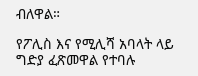ብለዋል።

የፖሊስ እና የሚሊሻ አባላት ላይ ግድያ ፈጽመዋል የተባሉ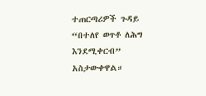ተጠርጣሪዎች ጉዳይ “በተለየ ወጥቶ ለሕግ እንደሚቀርብ” አስታውቀዋል።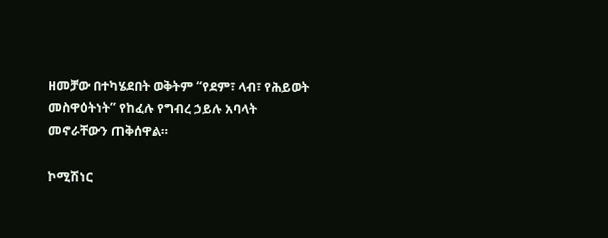ዘመቻው በተካሄደበት ወቅትም “የደም፣ ላብ፣ የሕይወት መስዋዕትነት” የከፈሉ የግብረ ኃይሉ አባላት መኖራቸውን ጠቅሰዋል።

ኮሚሽነር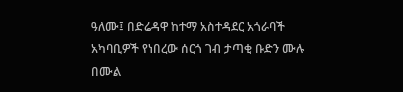ዓለሙ፤ በድሬዳዋ ከተማ አስተዳደር አጎራባች አካባቢዎች የነበረው ሰርጎ ገብ ታጣቂ ቡድን ሙሉ በሙል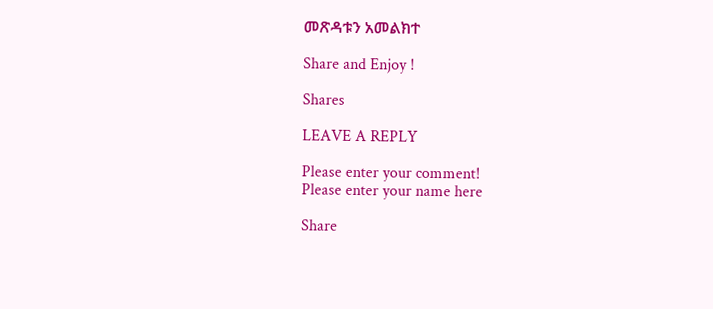መጽዳቱን አመልክተ

Share and Enjoy !

Shares

LEAVE A REPLY

Please enter your comment!
Please enter your name here

Share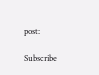post:

Subscribe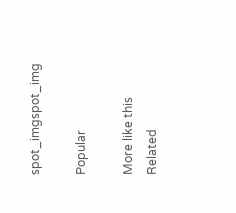spot_imgspot_img

Popular

More like this
Related